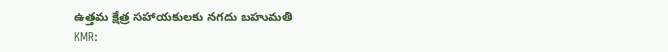ఉత్తమ క్షేత్ర సహాయకులకు నగదు బహుమతి
KMR: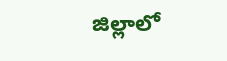జిల్లాలో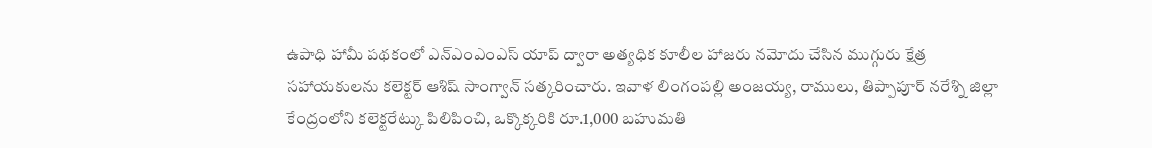ఉపాధి హామీ పథకంలో ఎన్ఎంఎంఎస్ యాప్ ద్వారా అత్యధిక కూలీల హాజరు నమోదు చేసిన ముగ్గురు క్షేత్ర సహాయకులను కలెక్టర్ ఆశిష్ సాంగ్వాన్ సత్కరించారు. ఇవాళ లింగంపల్లి అంజయ్య, రాములు, తిప్పాపూర్ నరేశ్ని జిల్లా కేంద్రంలోని కలెక్టరేట్కు పిలిపించి, ఒక్కొక్కరికి రూ.1,000 బహుమతి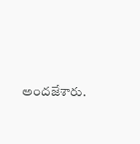అందజేశారు.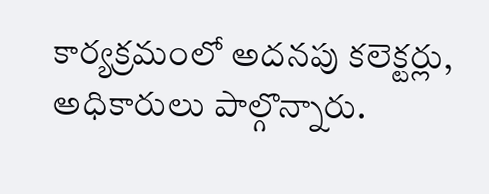కార్యక్రమంలో అదనపు కలెక్టర్లు, అధికారులు పాల్గొన్నారు.